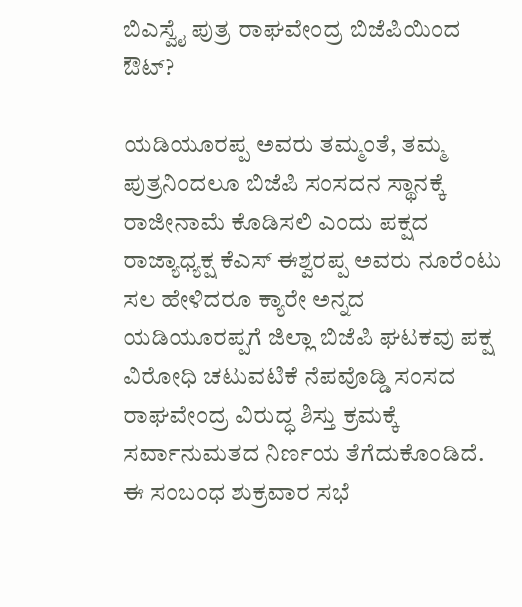ಬಿಎಸ್ವೈ ಪುತ್ರ ರಾಘವೇಂದ್ರ ಬಿಜೆಪಿಯಿಂದ ಔಟ್?

ಯಡಿಯೂರಪ್ಪ ಅವರು ತಮ್ಮಂತೆ, ತಮ್ಮ ಪುತ್ರನಿಂದಲೂ ಬಿಜೆಪಿ ಸಂಸದನ ಸ್ಥಾನಕ್ಕೆ ರಾಜೀನಾಮೆ ಕೊಡಿಸಲಿ ಎಂದು ಪಕ್ಷದ ರಾಜ್ಯಾಧ್ಯಕ್ಷ ಕೆಎಸ್ ಈಶ್ವರಪ್ಪ ಅವರು ನೂರೆಂಟು ಸಲ ಹೇಳಿದರೂ ಕ್ಯಾರೇ ಅನ್ನದ ಯಡಿಯೂರಪ್ಪಗೆ ಜಿಲ್ಲಾ ಬಿಜೆಪಿ ಘಟಕವು ಪಕ್ಷ ವಿರೋಧಿ ಚಟುವಟಿಕೆ ನೆಪವೊಡ್ಡಿ ಸಂಸದ ರಾಘವೇಂದ್ರ ವಿರುದ್ಧ ಶಿಸ್ತು ಕ್ರಮಕ್ಕೆ ಸರ್ವಾನುಮತದ ನಿರ್ಣಯ ತೆಗೆದುಕೊಂಡಿದೆ.
ಈ ಸಂಬಂಧ ಶುಕ್ರವಾರ ಸಭೆ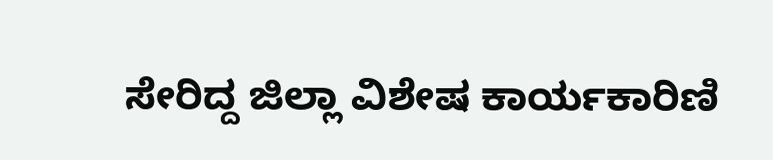ಸೇರಿದ್ದ ಜಿಲ್ಲಾ ವಿಶೇಷ ಕಾರ್ಯಕಾರಿಣಿ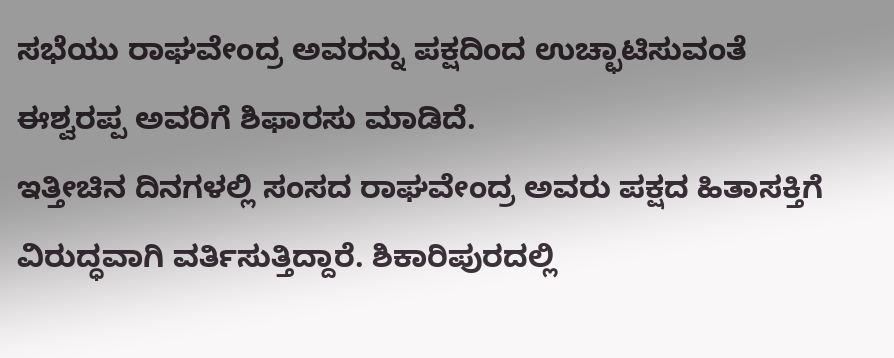ಸಭೆಯು ರಾಘವೇಂದ್ರ ಅವರನ್ನು ಪಕ್ಷದಿಂದ ಉಚ್ಛಾಟಿಸುವಂತೆ ಈಶ್ವರಪ್ಪ ಅವರಿಗೆ ಶಿಫಾರಸು ಮಾಡಿದೆ.
ಇತ್ತೀಚಿನ ದಿನಗಳಲ್ಲಿ ಸಂಸದ ರಾಘವೇಂದ್ರ ಅವರು ಪಕ್ಷದ ಹಿತಾಸಕ್ತಿಗೆ ವಿರುದ್ಧವಾಗಿ ವರ್ತಿಸುತ್ತಿದ್ದಾರೆ. ಶಿಕಾರಿಪುರದಲ್ಲಿ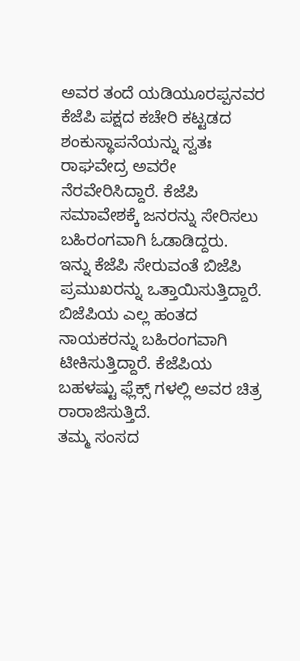ಅವರ ತಂದೆ ಯಡಿಯೂರಪ್ಪನವರ ಕೆಜೆಪಿ ಪಕ್ಷದ ಕಚೇರಿ ಕಟ್ಟಡದ ಶಂಕುಸ್ಥಾಪನೆಯನ್ನು ಸ್ವತಃ ರಾಘವೇದ್ರ ಅವರೇ ನೆರವೇರಿಸಿದ್ದಾರೆ. ಕೆಜೆಪಿ ಸಮಾವೇಶಕ್ಕೆ ಜನರನ್ನು ಸೇರಿಸಲು ಬಹಿರಂಗವಾಗಿ ಓಡಾಡಿದ್ದರು.
ಇನ್ನು ಕೆಜೆಪಿ ಸೇರುವಂತೆ ಬಿಜೆಪಿ ಪ್ರಮುಖರನ್ನು ಒತ್ತಾಯಿಸುತ್ತಿದ್ದಾರೆ. ಬಿಜೆಪಿಯ ಎಲ್ಲ ಹಂತದ ನಾಯಕರನ್ನು ಬಹಿರಂಗವಾಗಿ ಟೀಕಿಸುತ್ತಿದ್ದಾರೆ. ಕೆಜೆಪಿಯ ಬಹಳಷ್ಟು ಫ್ಲೆಕ್ಸ್ ಗಳಲ್ಲಿ ಅವರ ಚಿತ್ರ ರಾರಾಜಿಸುತ್ತಿದೆ.
ತಮ್ಮ ಸಂಸದ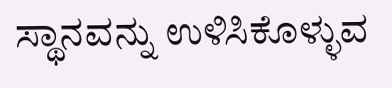ಸ್ಥಾನವನ್ನು ಉಳಿಸಿಕೊಳ್ಳುವ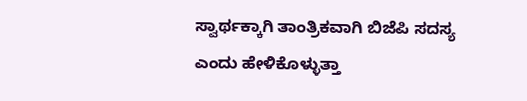ಸ್ವಾರ್ಥಕ್ಕಾಗಿ ತಾಂತ್ರಿಕವಾಗಿ ಬಿಜೆಪಿ ಸದಸ್ಯ ಎಂದು ಹೇಳಿಕೊಳ್ಳುತ್ತಾ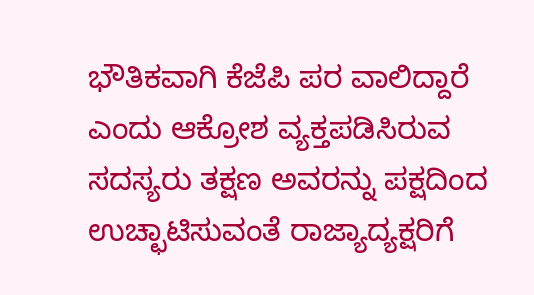ಭೌತಿಕವಾಗಿ ಕೆಜೆಪಿ ಪರ ವಾಲಿದ್ದಾರೆ ಎಂದು ಆಕ್ರೋಶ ವ್ಯಕ್ತಪಡಿಸಿರುವ ಸದಸ್ಯರು ತಕ್ಷಣ ಅವರನ್ನು ಪಕ್ಷದಿಂದ ಉಚ್ಛಾಟಿಸುವಂತೆ ರಾಜ್ಯಾದ್ಯಕ್ಷರಿಗೆ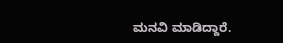ಮನವಿ ಮಾಡಿದ್ದಾರೆ.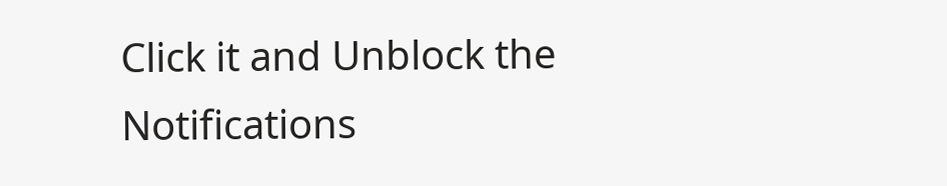Click it and Unblock the Notifications